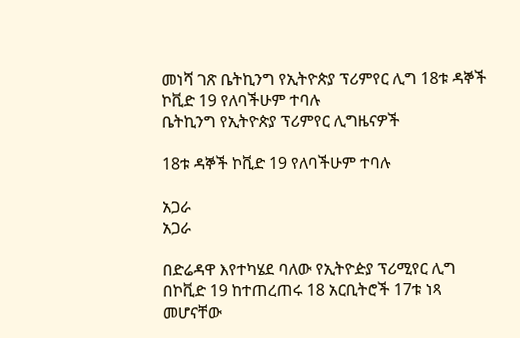መነሻ ገጽ ቤትኪንግ የኢትዮጵያ ፕሪምየር ሊግ 18ቱ ዳኞች ኮቪድ 19 የለባችሁም ተባሉ
ቤትኪንግ የኢትዮጵያ ፕሪምየር ሊግዜናዎች

18ቱ ዳኞች ኮቪድ 19 የለባችሁም ተባሉ

አጋራ
አጋራ

በድሬዳዋ እየተካሄደ ባለው የኢትዮዽያ ፕሪሚየር ሊግ በኮቪድ 19 ከተጠረጠሩ 18 አርቢትሮች 17ቱ ነጻ መሆናቸው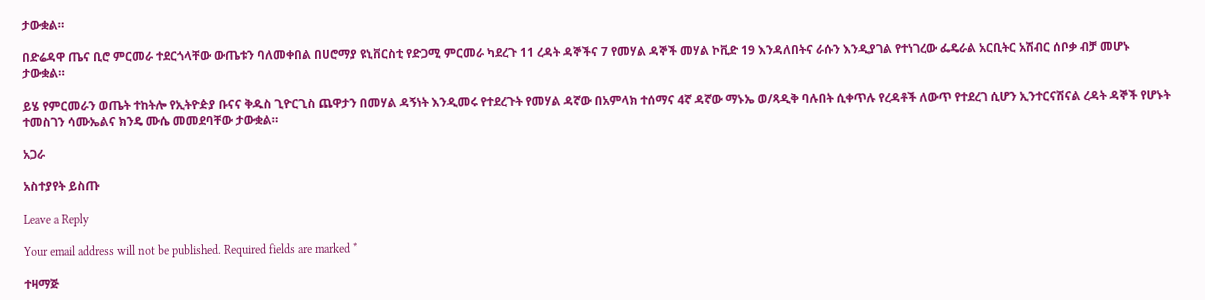ታውቋል።

በድሬዳዋ ጤና ቢሮ ምርመራ ተደርጎላቸው ውጤቱን ባለመቀበል በሀሮማያ ዩኒቨርስቲ የድጋሚ ምርመራ ካደረጉ 11 ረዳት ዳኞችና 7 የመሃል ዳኞች መሃል ኮቪድ 19 እንዳለበትና ራሱን እንዲያገል የተነገረው ፌዴራል አርቢትር አሽብር ሰቦቃ ብቻ መሆኑ ታውቋል።

ይሄ የምርመራን ወጤት ተከትሎ የኢትዮዽያ ቡናና ቅዱስ ጊዮርጊስ ጨዋታን በመሃል ዳኝነት እንዲመሩ የተደረጉት የመሃል ዳኛው በአምላክ ተሰማና 4ኛ ዳኛው ማኑኤ ወ/ጻዲቅ ባሉበት ሲቀጥሉ የረዳቶች ለውጥ የተደረገ ሲሆን ኢንተርናሽናል ረዳት ዳኞች የሆኑት ተመስገን ሳሙኤልና ክንዴ ሙሴ መመደባቸው ታውቋል።

አጋራ

አስተያየት ይስጡ

Leave a Reply

Your email address will not be published. Required fields are marked *

ተዛማጅ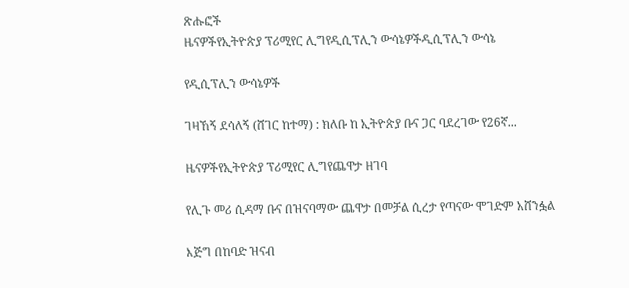ጽሑፎች
ዜናዎችየኢትዮጵያ ፕሪሚየር ሊግየዲሲፕሊን ውሳኔዎችዲሲፕሊን ውሳኔ

የዲሲፕሊን ውሳኔዎች

ገዛኸኝ ደሳለኝ (ሸገር ከተማ) : ክለቡ ከ ኢትዮጵያ ቡና ጋር ባደረገው የ26ኛ...

ዜናዎችየኢትዮጵያ ፕሪሚየር ሊግየጨዋታ ዘገባ

የሊጉ መሪ ሲዳማ ቡና በዝናባማው ጨዋታ በመቻል ሲረታ የጣናው ሞገድም አሸንፏል

እጅግ በከባድ ዝናብ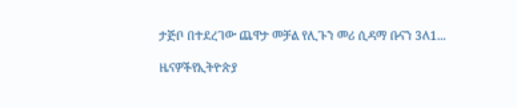ታጅቦ በተደረገው ጨዋታ መቻል የሊጉን መሪ ሲዳማ ቡናን 3ለ1...

ዜናዎችየኢትዮጵያ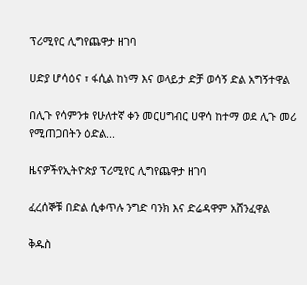ፕሪሚየር ሊግየጨዋታ ዘገባ

ሀድያ ሆሳዕና ፣ ፋሲል ከነማ እና ወላይታ ድቻ ወሳኝ ድል አግኝተዋል

በሊጉ የሳምንቱ የሁለተኛ ቀን መርሀግብር ሀዋሳ ከተማ ወደ ሊጉ መሪ የሚጠጋበትን ዕድል...

ዜናዎችየኢትዮጵያ ፕሪሚየር ሊግየጨዋታ ዘገባ

ፈረሰኞቹ በድል ሲቀጥሉ ንግድ ባንክ እና ድሬዳዋም አሸንፈዋል

ቅዱስ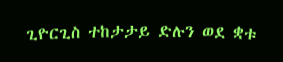ጊዮርጊስ ተከታታይ ድሉን ወደ ቋቱ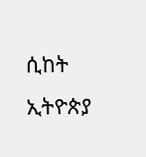ሲከት ኢትዮጵያ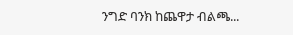ንግድ ባንክ ከጨዋታ ብልጫ...